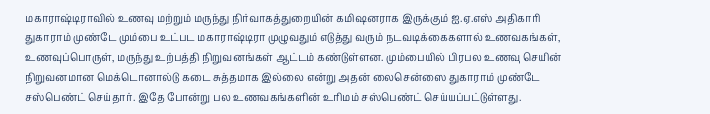மகாராஷ்டிராவில் உணவு மற்றும் மருந்து நிர்வாகத்துறையின் கமிஷனராக இருக்கும் ஐ.ஏ.எஸ் அதிகாரி துகாராம் முண்டே மும்பை உட்பட மகாராஷ்டிரா முழுவதும் எடுத்து வரும் நடவடிக்கைகளால் உணவகங்கள், உணவுப்பொருள், மருந்து உற்பத்தி நிறுவனங்கள் ஆட்டம் கண்டுள்ளன. மும்பையில் பிரபல உணவு செயின் நிறுவனமான மெக்டொனால்டு கடை சுத்தமாக இல்லை என்று அதன் லைசென்ஸை துகாராம் முண்டே சஸ்பெண்ட் செய்தார். இதே போன்று பல உணவகங்களின் உரிமம் சஸ்பெண்ட் செய்யப்பட்டுள்ளது.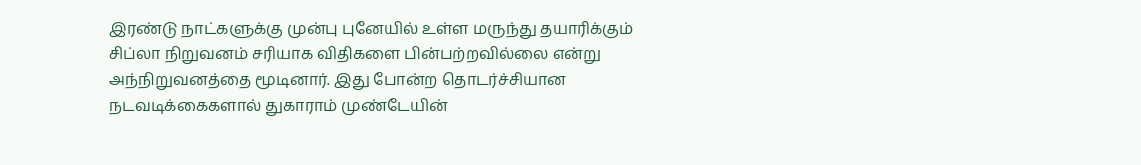இரண்டு நாட்களுக்கு முன்பு புனேயில் உள்ள மருந்து தயாரிக்கும் சிப்லா நிறுவனம் சரியாக விதிகளை பின்பற்றவில்லை என்று அந்நிறுவனத்தை மூடினார். இது போன்ற தொடர்ச்சியான நடவடிக்கைகளால் துகாராம் முண்டேயின்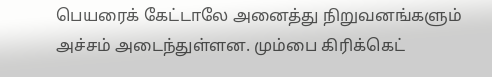பெயரைக் கேட்டாலே அனைத்து நிறுவனங்களும் அச்சம் அடைந்துள்ளன. மும்பை கிரிக்கெட்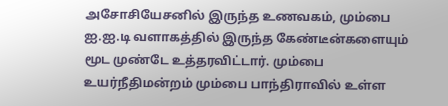அசோசியேசனில் இருந்த உணவகம், மும்பை ஐ.ஐ.டி வளாகத்தில் இருந்த கேண்டீன்களையும் மூட முண்டே உத்தரவிட்டார். மும்பை உயர்நீதிமன்றம் மும்பை பாந்திராவில் உள்ள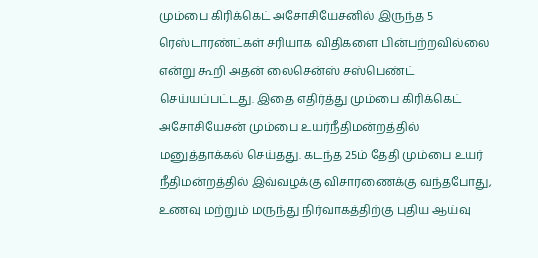மும்பை கிரிக்கெட் அசோசியேசனில் இருந்த 5 ரெஸ்டாரண்ட்கள் சரியாக விதிகளை பின்பற்றவில்லை என்று கூறி அதன் லைசென்ஸ் சஸ்பெண்ட் செய்யப்பட்டது. இதை எதிர்த்து மும்பை கிரிக்கெட் அசோசியேசன் மும்பை உயர்நீதிமன்றத்தில் மனுத்தாக்கல் செய்தது. கடந்த 25ம் தேதி மும்பை உயர் நீதிமன்றத்தில் இவ்வழக்கு விசாரணைக்கு வந்தபோது, உணவு மற்றும் மருந்து நிர்வாகத்திற்கு புதிய ஆய்வு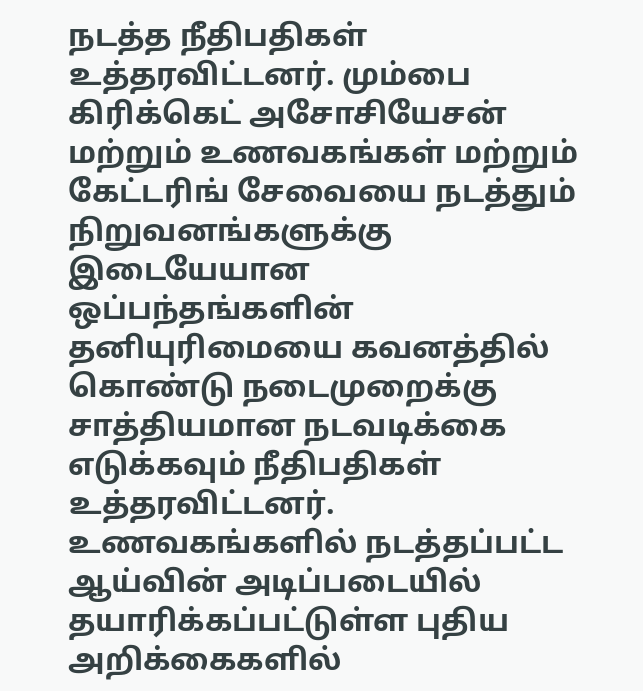நடத்த நீதிபதிகள் உத்தரவிட்டனர். மும்பை கிரிக்கெட் அசோசியேசன் மற்றும் உணவகங்கள் மற்றும் கேட்டரிங் சேவையை நடத்தும் நிறுவனங்களுக்கு இடையேயான ஒப்பந்தங்களின் தனியுரிமையை கவனத்தில் கொண்டு நடைமுறைக்கு சாத்தியமான நடவடிக்கை எடுக்கவும் நீதிபதிகள் உத்தரவிட்டனர். உணவகங்களில் நடத்தப்பட்ட ஆய்வின் அடிப்படையில் தயாரிக்கப்பட்டுள்ள புதிய அறிக்கைகளில்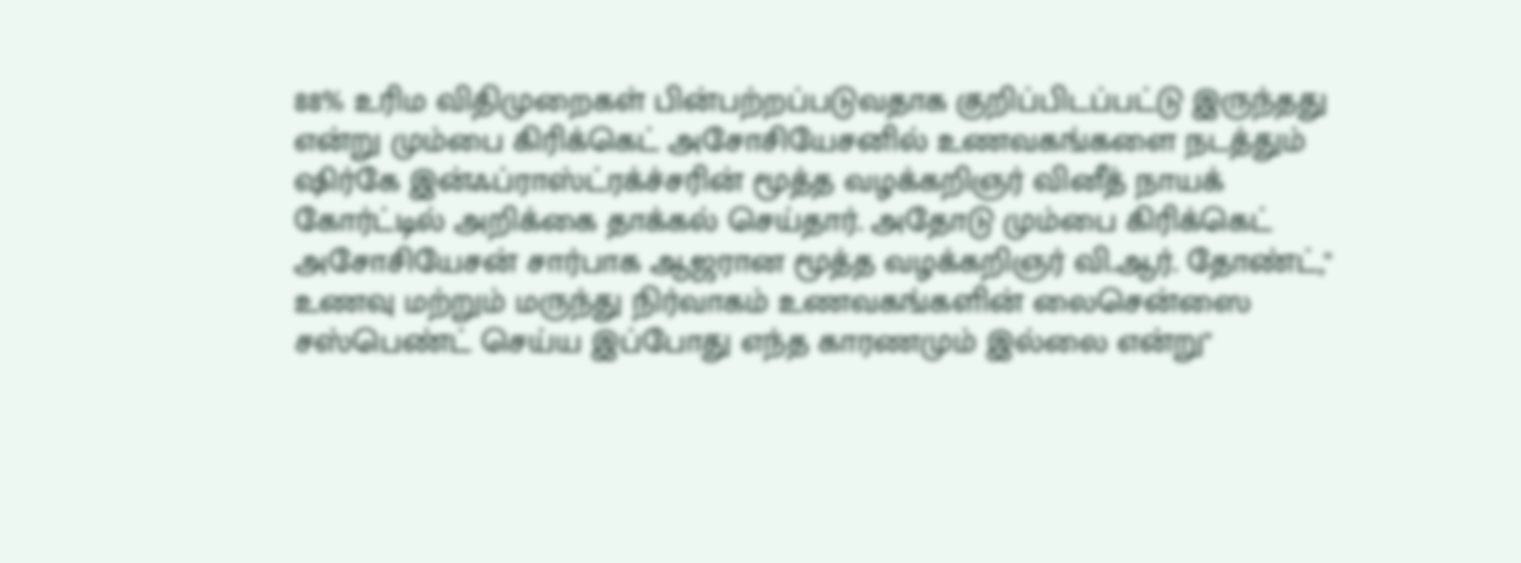88% உரிம விதிமுறைகள் பின்பற்றப்படுவதாக குறிப்பிடப்பட்டு இருந்தது என்று மும்பை கிரிக்கெட் அசோசியேசனில் உணவகங்களை நடத்தும் ஷிர்கே இன்ஃப்ராஸ்ட்ரக்ச்சரின் மூத்த வழக்கறிஞர் வினீத் நாயக் கோர்ட்டில் அறிக்கை தாக்கல் செய்தார். அதோடு மும்பை கிரிக்கெட் அசோசியேசன் சார்பாக ஆஜரான மூத்த வழக்கறிஞர் வி.ஆர். தோண்ட்,'' உணவு மற்றும் மருந்து நிர்வாகம் உணவகங்களின் லைசென்ஸை சஸ்பெண்ட் செய்ய இப்போது எந்த காரணமும் இல்லை என்று"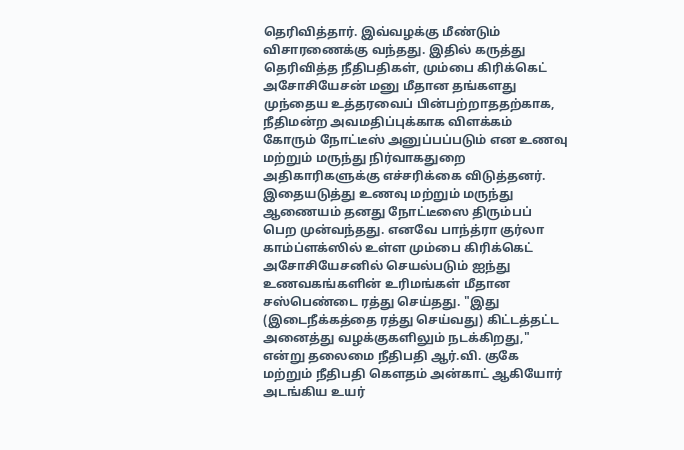தெரிவித்தார். இவ்வழக்கு மீண்டும் விசாரணைக்கு வந்தது. இதில் கருத்து தெரிவித்த நீதிபதிகள், மும்பை கிரிக்கெட் அசோசியேசன் மனு மீதான தங்களது முந்தைய உத்தரவைப் பின்பற்றாததற்காக, நீதிமன்ற அவமதிப்புக்காக விளக்கம் கோரும் நோட்டீஸ் அனுப்பப்படும் என உணவு மற்றும் மருந்து நிர்வாகதுறை அதிகாரிகளுக்கு எச்சரிக்கை விடுத்தனர். இதையடுத்து உணவு மற்றும் மருந்து ஆணையம் தனது நோட்டீஸை திரும்பப் பெற முன்வந்தது. எனவே பாந்த்ரா குர்லா காம்ப்ளக்ஸில் உள்ள மும்பை கிரிக்கெட் அசோசியேசனில் செயல்படும் ஐந்து உணவகங்களின் உரிமங்கள் மீதான சஸ்பெண்டை ரத்து செய்தது. "இது (இடைநீக்கத்தை ரத்து செய்வது) கிட்டத்தட்ட அனைத்து வழக்குகளிலும் நடக்கிறது," என்று தலைமை நீதிபதி ஆர்.வி. குகே மற்றும் நீதிபதி கௌதம் அன்காட் ஆகியோர் அடங்கிய உயர்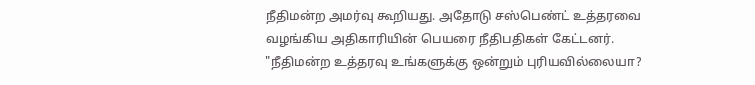நீதிமன்ற அமர்வு கூறியது. அதோடு சஸ்பெண்ட் உத்தரவை வழங்கிய அதிகாரியின் பெயரை நீதிபதிகள் கேட்டனர். "நீதிமன்ற உத்தரவு உங்களுக்கு ஒன்றும் புரியவில்லையா?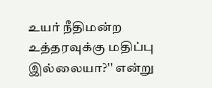உயர் நீதிமன்ற உத்தரவுக்கு மதிப்பு இல்லையா?'' என்று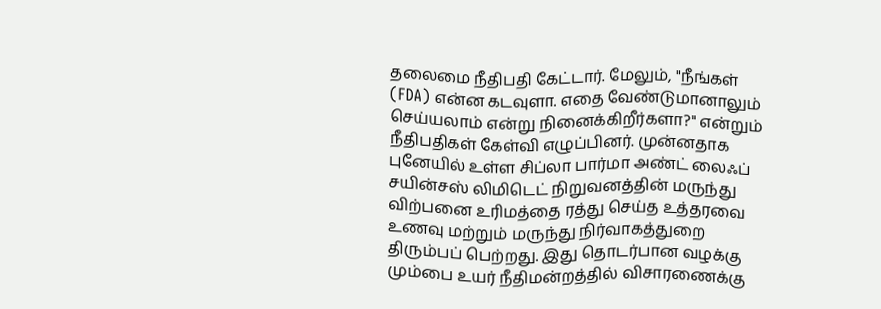தலைமை நீதிபதி கேட்டார். மேலும், "நீங்கள் (FDA) என்ன கடவுளா. எதை வேண்டுமானாலும் செய்யலாம் என்று நினைக்கிறீர்களா?" என்றும் நீதிபதிகள் கேள்வி எழுப்பினர். முன்னதாக புனேயில் உள்ள சிப்லா பார்மா அண்ட் லைஃப் சயின்சஸ் லிமிடெட் நிறுவனத்தின் மருந்து விற்பனை உரிமத்தை ரத்து செய்த உத்தரவை உணவு மற்றும் மருந்து நிர்வாகத்துறை திரும்பப் பெற்றது. இது தொடர்பான வழக்கு மும்பை உயர் நீதிமன்றத்தில் விசாரணைக்கு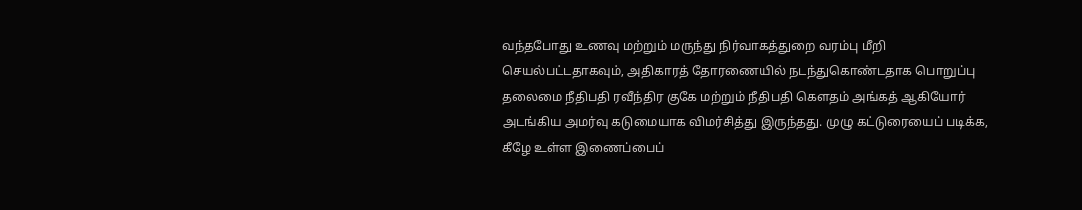வந்தபோது உணவு மற்றும் மருந்து நிர்வாகத்துறை வரம்பு மீறி செயல்பட்டதாகவும், அதிகாரத் தோரணையில் நடந்துகொண்டதாக பொறுப்பு தலைமை நீதிபதி ரவீந்திர குகே மற்றும் நீதிபதி கௌதம் அங்கத் ஆகியோர் அடங்கிய அமர்வு கடுமையாக விமர்சித்து இருந்தது. முழு கட்டுரையைப் படிக்க, கீழே உள்ள இணைப்பைப்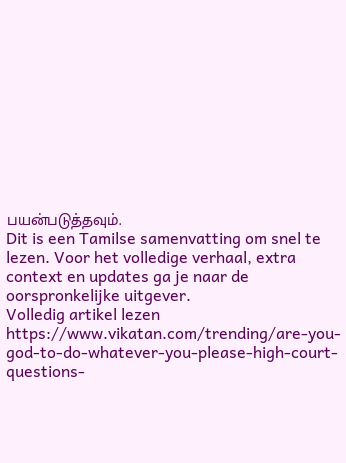பயன்படுத்தவும்.
Dit is een Tamilse samenvatting om snel te lezen. Voor het volledige verhaal, extra context en updates ga je naar de oorspronkelijke uitgever.
Volledig artikel lezen
https://www.vikatan.com/trending/are-you-god-to-do-whatever-you-please-high-court-questions-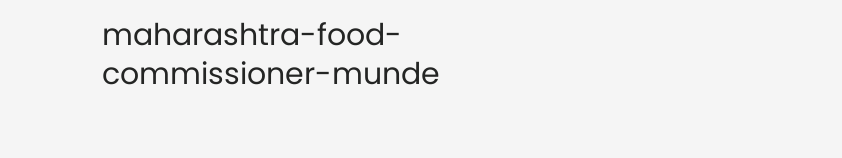maharashtra-food-commissioner-munde